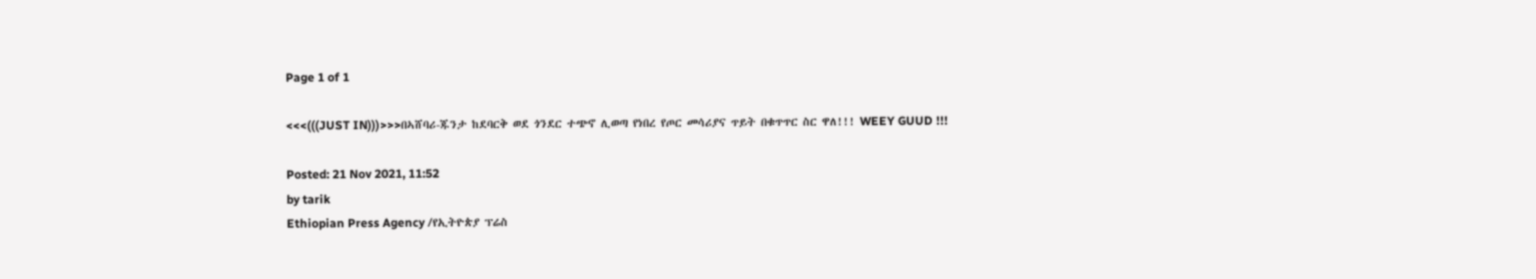Page 1 of 1

<<<(((JUST IN)))>>>በኣሸባሪ-ጁንታ ከደባርቅ ወደ ጎንደር ተጭኖ ሊወጣ የነበረ የጦር መሳሪያና ጥይት በቁጥጥር ስር ዋለ!!! WEEY GUUD !!!

Posted: 21 Nov 2021, 11:52
by tarik
Ethiopian Press Agency /የኢትዮጵያ ፕሬስ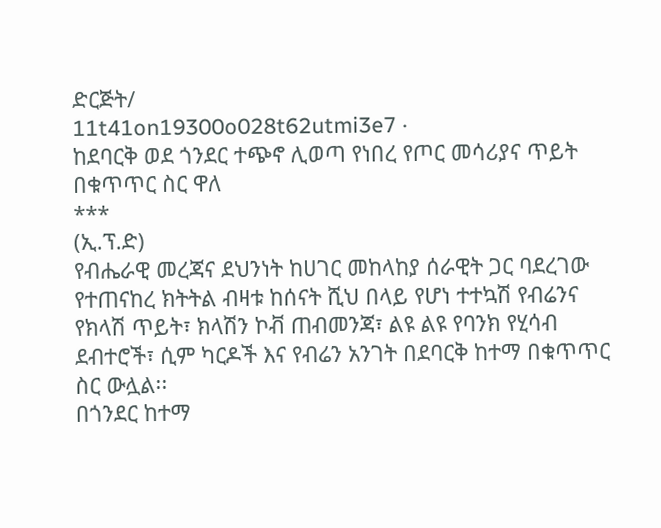ድርጅት/
11t41on19300o028t62utmi3e7 ·
ከደባርቅ ወደ ጎንደር ተጭኖ ሊወጣ የነበረ የጦር መሳሪያና ጥይት በቁጥጥር ስር ዋለ
***
(ኢ.ፕ.ድ)
የብሔራዊ መረጃና ደህንነት ከሀገር መከላከያ ሰራዊት ጋር ባደረገው የተጠናከረ ክትትል ብዛቱ ከሰናት ሺህ በላይ የሆነ ተተኳሽ የብሬንና የክላሽ ጥይት፣ ክላሽን ኮቭ ጠብመንጃ፣ ልዩ ልዩ የባንክ የሂሳብ ደብተሮች፣ ሲም ካርዶች እና የብሬን አንገት በደባርቅ ከተማ በቁጥጥር ስር ውሏል፡፡
በጎንደር ከተማ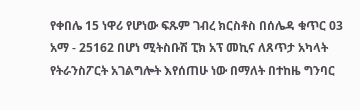የቀበሌ 15 ነዋሪ የሆነው ፍጹም ገብረ ክርስቶስ በሰሌዳ ቁጥር 03 አማ - 25162 በሆነ ሚትስቡሽ ፒክ አፕ መኪና ለጸጥታ አካላት የትራንስፖርት አገልግሎት እየሰጠሁ ነው በማለት በተከዜ ግንባር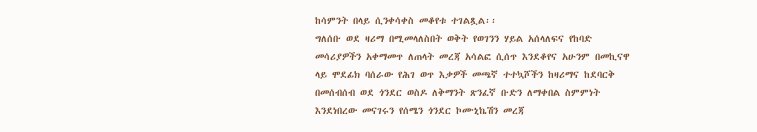ከሳምንት በላይ ሲንቀሳቀስ መቆየቱ ተገልጿል፡፡
ግለሰቡ ወደ ዛሪማ በሚመላለስበት ወቅት የወገንን ሃይል አሰላለፍና የከባድ መሳሪያዎችን አቀማመጥ ለጠላት መረጃ አሳልፎ ሲሰጥ እንደቆየና አሁንም በመኪናዋ ላይ ሞደፊክ ባሰራው የሕገ ወጥ እቃዎች መጫኛ ተተኳሾችን ከዛሪማና ከደባርቅ በመሰብሰብ ወደ ጎንደር ወስዶ ለቅማንት ጽንፈኛ ቡድን ለማቀበል ስምምነት እንደነበረው መናገሩን የሰሜን ጎንደር ኮሙኒኬሽን መረጃ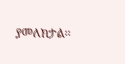ያመለክታል፡፡